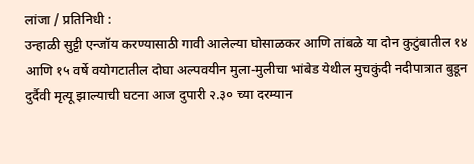लांजा / प्रतिनिधी :
उन्हाळी सुट्टी एन्जॉय करण्यासाठी गावी आलेल्या घोसाळकर आणि तांबळे या दोन कुटुंबातील १४ आणि १५ वर्षे वयोगटातील दोघा अल्पवयीन मुला-मुलीचा भांबेड येथील मुचकुंदी नदीपात्रात बुडून दुर्दैवी मृत्यू झाल्याची घटना आज दुपारी २.३० च्या दरम्यान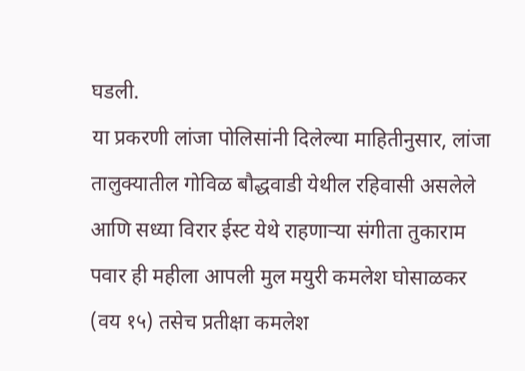घडली.
या प्रकरणी लांजा पोलिसांनी दिलेल्या माहितीनुसार, लांजा तालुक्यातील गोविळ बौद्धवाडी येथील रहिवासी असलेले आणि सध्या विरार ईस्ट येथे राहणाऱ्या संगीता तुकाराम पवार ही महीला आपली मुल मयुरी कमलेश घोसाळकर (वय १५) तसेच प्रतीक्षा कमलेश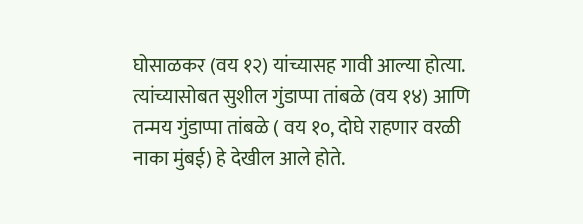घोसाळकर (वय १२) यांच्यासह गावी आल्या होत्या. त्यांच्यासोबत सुशील गुंडाप्पा तांबळे (वय १४) आणि तन्मय गुंडाप्पा तांबळे ( वय १०, दोघे राहणार वरळी नाका मुंबई) हे देखील आले होते.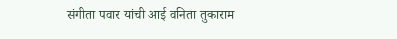संगीता पवार यांची आई वनिता तुकाराम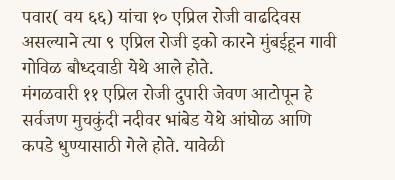पवार( वय ६६) यांचा १० एप्रिल रोजी वाढदिवस असल्याने त्या ९ एप्रिल रोजी इको कारने मुंबईहून गावी गोविळ बौध्दवाडी येथे आले होते.
मंगळवारी ११ एप्रिल रोजी दुपारी जेवण आटोपून हे सर्वजण मुचकुंदी नदीवर भांबेड येथे आंघोळ आणि कपडे धुण्यासाठी गेले होते. यावेळी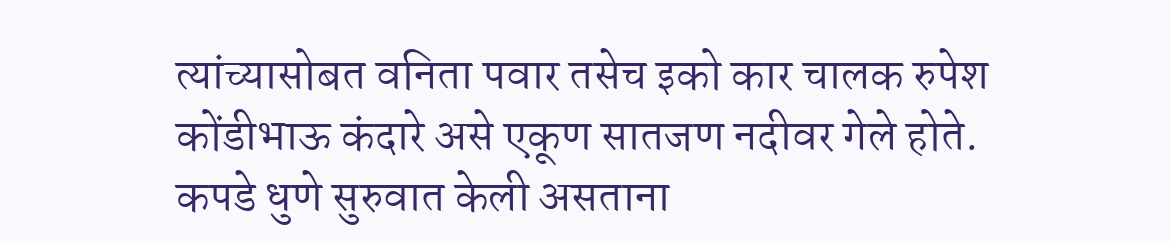त्यांच्यासोबत वनिता पवार तसेच इको कार चालक रुपेश कोंडीभाऊ कंदारे असे एकूण सातजण नदीवर गेले होते. कपडे धुणे सुरुवात केली असताना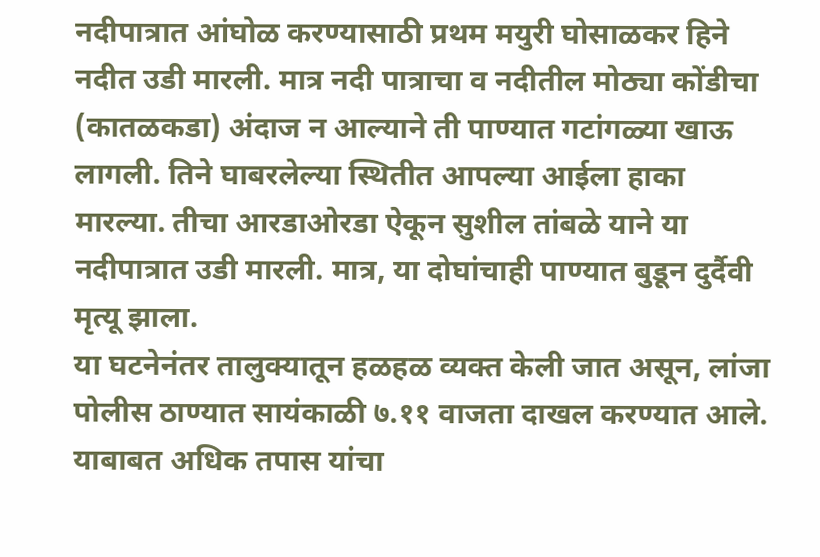नदीपात्रात आंघोळ करण्यासाठी प्रथम मयुरी घोसाळकर हिने नदीत उडी मारली. मात्र नदी पात्राचा व नदीतील मोठ्या कोंडीचा (कातळकडा) अंदाज न आल्याने ती पाण्यात गटांगळ्या खाऊ लागली. तिने घाबरलेल्या स्थितीत आपल्या आईला हाका मारल्या. तीचा आरडाओरडा ऐकून सुशील तांबळे याने या नदीपात्रात उडी मारली. मात्र, या दोघांचाही पाण्यात बुडून दुर्दैवी मृत्यू झाला.
या घटनेनंतर तालुक्यातून हळहळ व्यक्त केली जात असून, लांजा पोलीस ठाण्यात सायंकाळी ७.११ वाजता दाखल करण्यात आले. याबाबत अधिक तपास यांचा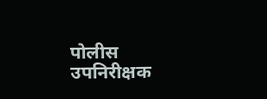पोलीस उपनिरीक्षक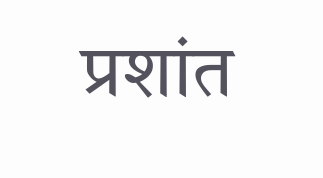प्रशांत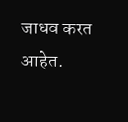जाधव करत आहेत.